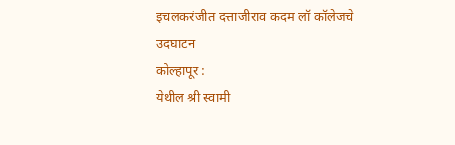इचलकरंजीत दत्ताजीराव कदम लॉ कॉलेजचे उदघाटन
कोल्हापूर :
येथील श्री स्वामी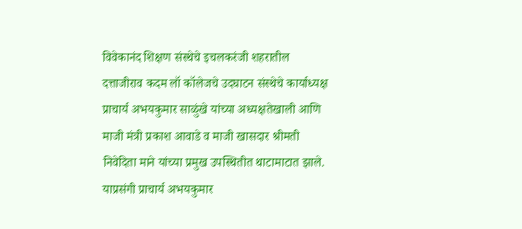विवेकानंद शिक्षण संस्थेचे इचलकरंजी शहरातील दत्ताजीराव कदम लॉ कॉलेजचे उदघाटन संस्थेचे कार्याध्यक्ष प्राचार्य अभयकुमार साळुंखे यांच्या अध्यक्षतेखाली आणि माजी मंत्री प्रकाश आवाडे व माजी खासदार श्रीमती निवेदिता माने यांच्या प्रमुख उपस्थितीत थाटामाटात झाले.
याप्रसंगी प्राचार्य अभयकुमार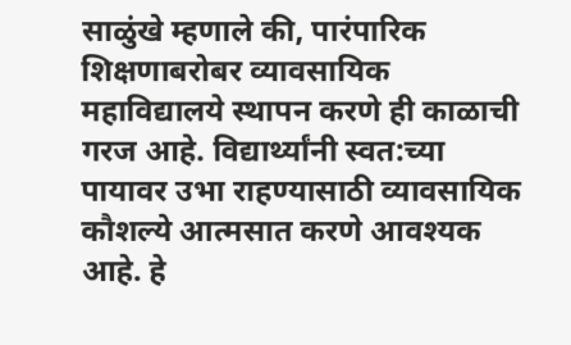साळुंखे म्हणाले की, पारंपारिक शिक्षणाबरोबर व्यावसायिक महाविद्यालये स्थापन करणे ही काळाची गरज आहे. विद्यार्थ्यांनी स्वत:च्या पायावर उभा राहण्यासाठी व्यावसायिक कौशल्ये आत्मसात करणे आवश्यक आहे. हे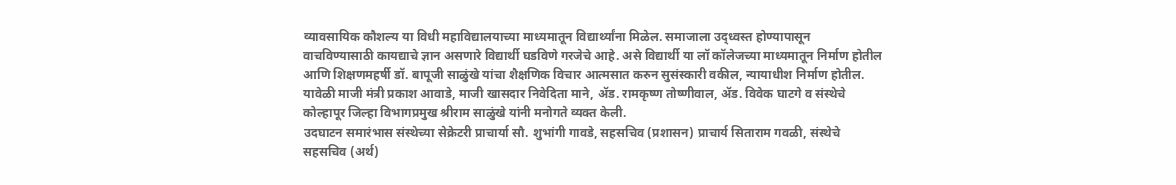व्यावसायिक कौशल्य या विधी महाविद्यालयाच्या माध्यमातून विद्यार्थ्यांना मिळेल. समाजाला उद्ध्वस्त होण्यापासून वाचविण्यासाठी कायद्याचे ज्ञान असणारे विद्यार्थी घडविणे गरजेचे आहे. असे विद्यार्थी या लॉ कॉलेजच्या माध्यमातून निर्माण होतील आणि शिक्षणमहर्षी डॉ. बापूजी साळुंखे यांचा शैक्षणिक विचार आत्मसात करुन सुसंस्कारी वकील, न्यायाधीश निर्माण होतील.
यावेळी माजी मंत्री प्रकाश आवाडे, माजी खासदार निवेदिता माने, ॲड. रामकृष्ण तोष्णीवाल, ॲड. विवेक घाटगे व संस्थेचे कोल्हापूर जिल्हा विभागप्रमुख श्रीराम साळुंखे यांनी मनोगते व्यक्त केली.
उदघाटन समारंभास संस्थेच्या सेक्रेटरी प्राचार्या सौ. शुभांगी गावडे, सहसचिव (प्रशासन) प्राचार्य सिताराम गवळी, संस्थेचे सहसचिव (अर्थ)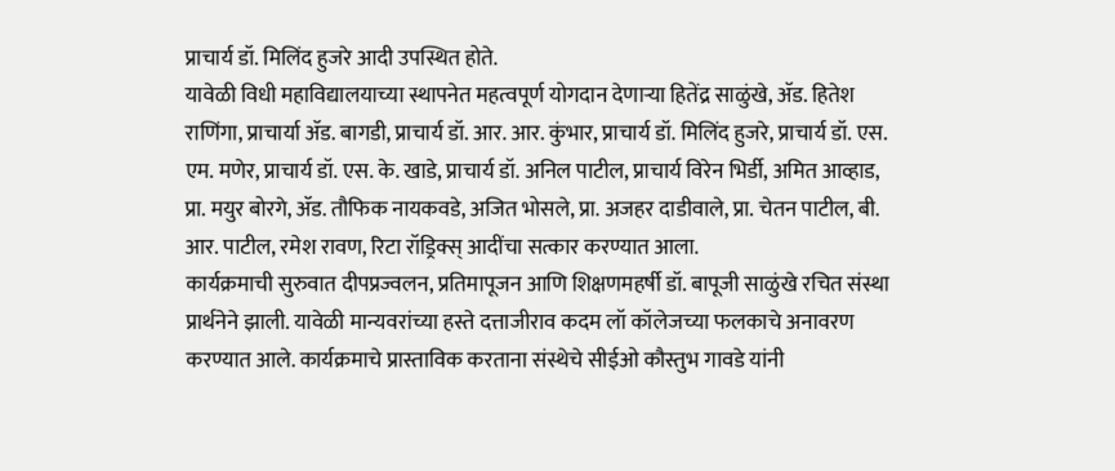प्राचार्य डॉ. मिलिंद हुजरे आदी उपस्थित होते.
यावेळी विधी महाविद्यालयाच्या स्थापनेत महत्वपूर्ण योगदान देणाऱ्या हितेंद्र साळुंखे, ॲड. हितेश राणिंगा, प्राचार्या ॲड. बागडी, प्राचार्य डॉ. आर. आर. कुंभार, प्राचार्य डॉ. मिलिंद हुजरे, प्राचार्य डॉ. एस. एम. मणेर, प्राचार्य डॉ. एस. के. खाडे, प्राचार्य डॉ. अनिल पाटील, प्राचार्य विरेन भिर्डी, अमित आव्हाड, प्रा. मयुर बोरगे, ॲड. तौफिक नायकवडे, अजित भोसले, प्रा. अजहर दाडीवाले, प्रा. चेतन पाटील, बी. आर. पाटील, रमेश रावण, रिटा रॉड्रिक्स् आदींचा सत्कार करण्यात आला.
कार्यक्रमाची सुरुवात दीपप्रज्वलन, प्रतिमापूजन आणि शिक्षणमहर्षी डॉ. बापूजी साळुंखे रचित संस्था प्रार्थनेने झाली. यावेळी मान्यवरांच्या हस्ते दत्ताजीराव कदम लॉ कॉलेजच्या फलकाचे अनावरण करण्यात आले. कार्यक्रमाचे प्रास्ताविक करताना संस्थेचे सीईओ कौस्तुभ गावडे यांनी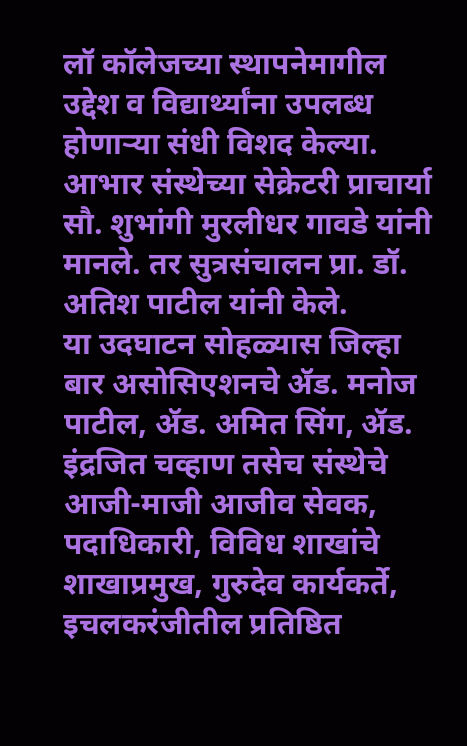लॉ कॉलेजच्या स्थापनेमागील उद्देश व विद्यार्थ्यांना उपलब्ध होणाऱ्या संधी विशद केल्या. आभार संस्थेच्या सेक्रेटरी प्राचार्या सौ. शुभांगी मुरलीधर गावडे यांनी मानले. तर सुत्रसंचालन प्रा. डॉ. अतिश पाटील यांनी केले.
या उदघाटन सोहळ्यास जिल्हा बार असोसिएशनचे ॲड. मनोज पाटील, ॲड. अमित सिंग, ॲड. इंद्रजित चव्हाण तसेच संस्थेचे आजी-माजी आजीव सेवक, पदाधिकारी, विविध शाखांचे शाखाप्रमुख, गुरुदेव कार्यकर्ते, इचलकरंजीतील प्रतिष्ठित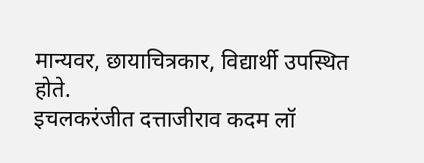मान्यवर, छायाचित्रकार, विद्यार्थी उपस्थित होते.
इचलकरंजीत दत्ताजीराव कदम लॉ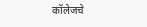कॉलेजचे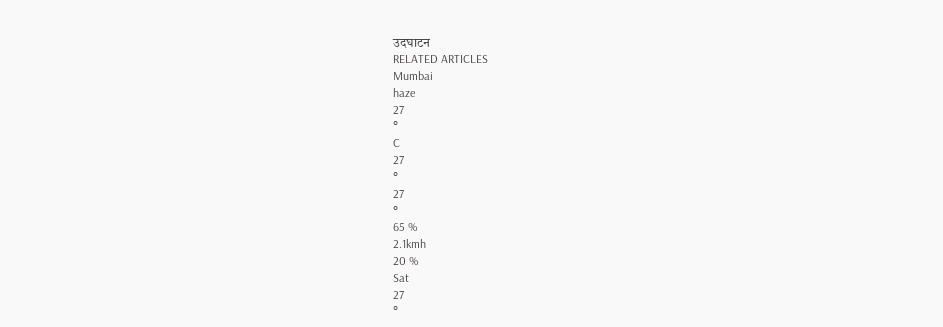उदघाटन
RELATED ARTICLES
Mumbai
haze
27
°
C
27
°
27
°
65 %
2.1kmh
20 %
Sat
27
°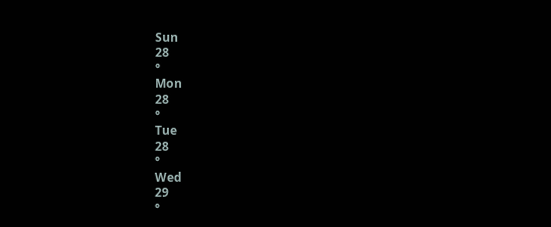Sun
28
°
Mon
28
°
Tue
28
°
Wed
29
°